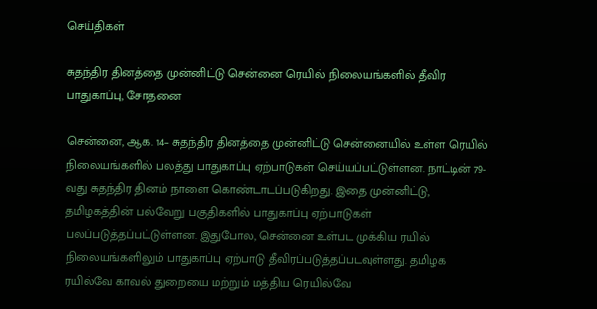செய்திகள்

சுதந்திர தினத்தை முன்னிட்டு சென்னை ரெயில் நிலையங்களில் தீவிர பாதுகாப்பு, சோதனை

சென்னை, ஆக. 14– சுதந்திர தினத்தை முன்னிட்டு சென்னையில் உள்ள ரெயில் நிலையங்களில் பலத்து பாதுகாப்பு ஏற்பாடுகள் செய்யப்பட்டுள்ளன. நாட்டின் 79-வது சுதந்திர தினம் நாளை கொண்டாடப்படுகிறது. இதை முன்னிட்டு, தமிழகத்தின் பல்வேறு பகுதிகளில் பாதுகாப்பு ஏற்பாடுகள் பலப்படுத்தப்பட்டுள்ளன. இதுபோல, சென்னை உள்பட முக்கிய ரயில் நிலையங்களிலும் பாதுகாப்பு ஏற்பாடு தீவிரப்படுத்தப்படவுள்ளது. தமிழக ரயில்வே காவல் துறையை மற்றும் மத்திய ரெயில்வே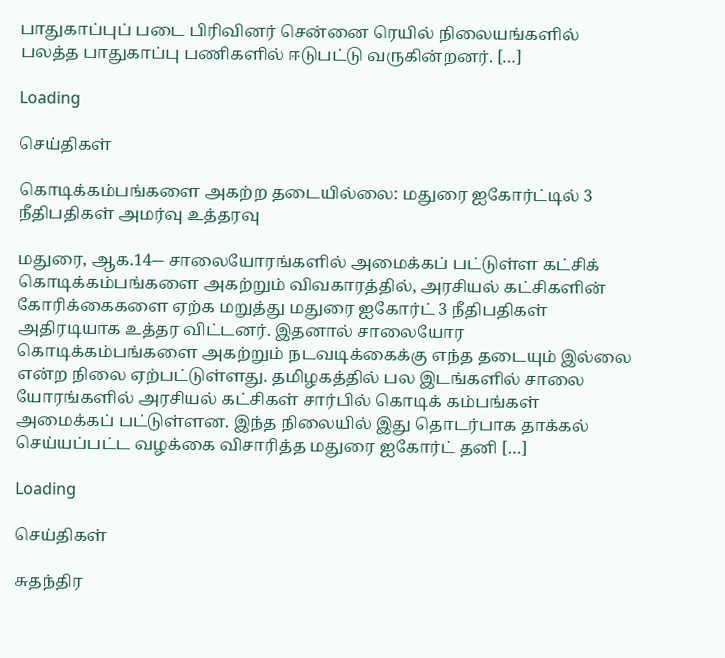பாதுகாப்புப் படை பிரிவினர் சென்னை ரெயில் நிலையங்களில் பலத்த பாதுகாப்பு பணிகளில் ஈடுபட்டு வருகின்றனர். […]

Loading

செய்திகள்

கொடிக்கம்பங்களை அகற்ற தடையில்லை: மதுரை ஐகோர்ட்டில் 3 நீதிபதிகள் அமர்வு உத்தரவு

மதுரை, ஆக.14-– சாலையோரங்களில் அமைக்கப் பட்டுள்ள கட்சிக் கொடிக்கம்பங்களை அகற்றும் விவகாரத்தில், அரசியல் கட்சிகளின் கோரிக்கைகளை ஏற்க மறுத்து மதுரை ஐகோர்ட் 3 நீதிபதிகள் அதிரடியாக உத்தர விட்டனர். இதனால் சாலையோர கொடிக்கம்பங்களை அகற்றும் நடவடிக்கைக்கு எந்த தடையும் இல்லை என்ற நிலை ஏற்பட்டுள்ளது. தமிழகத்தில் பல இடங்களில் சாலை யோரங்களில் அரசியல் கட்சிகள் சார்பில் கொடிக் கம்பங்கள் அமைக்கப் பட்டுள்ளன. இந்த நிலையில் இது தொடர்பாக தாக்கல் செய்யப்பட்ட வழக்கை விசாரித்த மதுரை ஐகோர்ட் தனி […]

Loading

செய்திகள்

சுதந்திர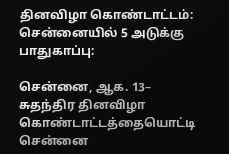தினவிழா கொண்டாட்டம்: சென்னையில் 5 அடுக்கு பாதுகாப்பு:

சென்னை, ஆக. 13– சுதந்திர தினவிழா கொண்டாட்டத்தையொட்டி சென்னை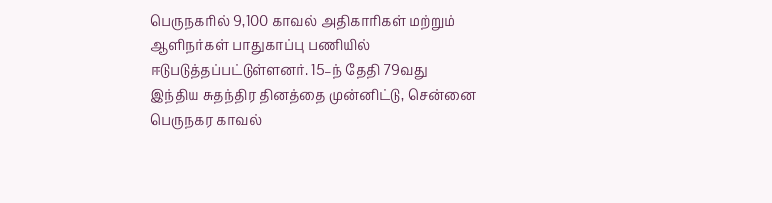பெருநகரில் 9,100 காவல் அதிகாரிகள் மற்றும் ஆளிநர்கள் பாதுகாப்பு பணியில் ஈடுபடுத்தப்பட்டுள்ளனர். 15–ந் தேதி 79வது இந்திய சுதந்திர தினத்தை முன்னிட்டு, சென்னை பெருநகர காவல்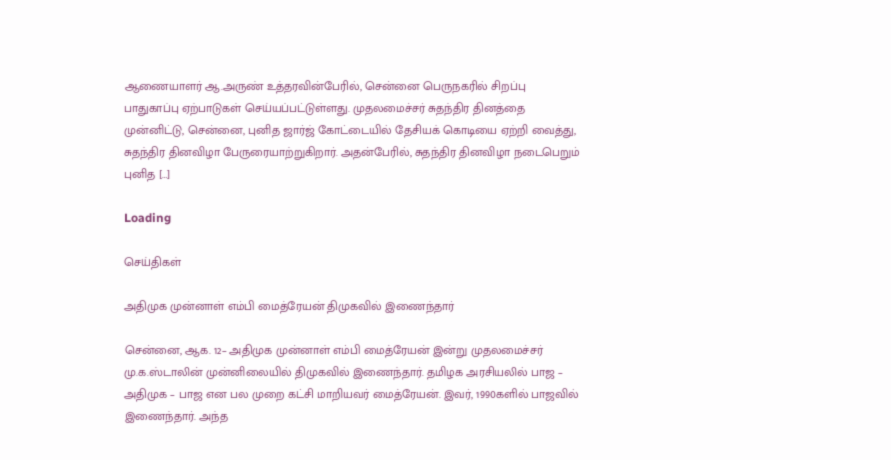ஆணையாளர் ஆ.அருண் உத்தரவின்பேரில், சென்னை பெருநகரில் சிறப்பு பாதுகாப்பு ஏற்பாடுகள் செய்யப்பட்டுள்ளது. முதலமைச்சர் சுதந்திர தினத்தை முன்னிட்டு, சென்னை, புனித ஜார்ஜ் கோட்டையில் தேசியக் கொடியை ஏற்றி வைத்து, சுதந்திர தினவிழா பேருரையாற்றுகிறார். அதன்பேரில், சுதந்திர தினவிழா நடைபெறும் புனித […]

Loading

செய்திகள்

அதிமுக முன்னாள் எம்பி மைத்ரேயன் திமுகவில் இணைந்தார்

சென்னை, ஆக. 12– அதிமுக முன்னாள் எம்பி மைத்ரேயன் இன்று முதலமைச்சர் மு.க.ஸ்டாலின் முன்னிலையில் திமுகவில் இணைந்தார். தமிழக அரசியலில் பாஜ – அதிமுக – பாஜ என பல முறை கட்சி மாறியவர் மைத்ரேயன். இவர், 1990களில் பாஜவில் இணைந்தார். அந்த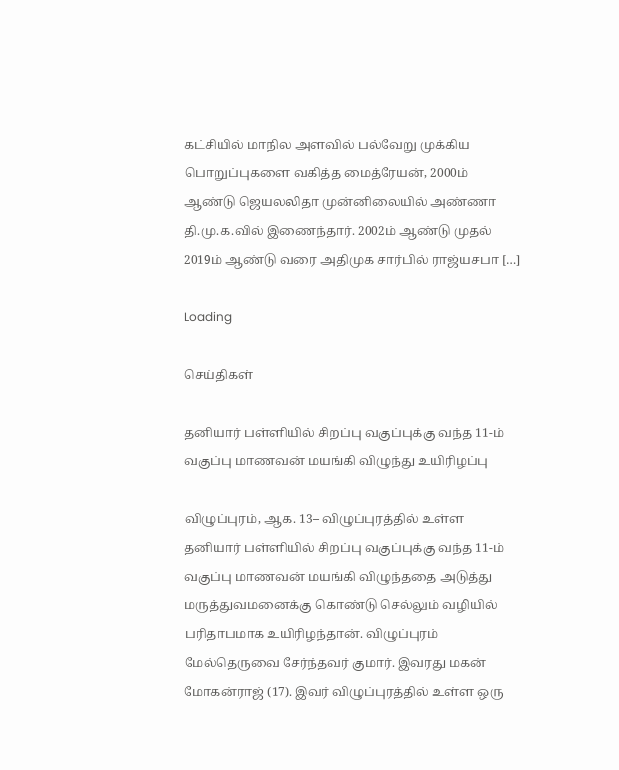கட்சியில் மாநில அளவில் பல்வேறு முக்கிய பொறுப்புகளை வகித்த மைத்ரேயன், 2000ம் ஆண்டு ஜெயலலிதா முன்னிலையில் அண்ணா தி.மு.க.வில் இணைந்தார். 2002ம் ஆண்டு முதல் 2019ம் ஆண்டு வரை அதிமுக சார்பில் ராஜ்யசபா […]

Loading

செய்திகள்

தனியார் பள்ளியில் சிறப்பு வகுப்புக்கு வந்த 11-ம் வகுப்பு மாணவன் மயங்கி விழுந்து உயிரிழப்பு

விழுப்புரம், ஆக. 13– விழுப்புரத்தில் உள்ள தனியார் பள்ளியில் சிறப்பு வகுப்புக்கு வந்த 11-ம் வகுப்பு மாணவன் மயங்கி விழுந்ததை அடுத்து மருத்துவமனைக்கு கொண்டு செல்லும் வழியில் பரிதாபமாக உயிரிழந்தான். விழுப்புரம் மேல்தெருவை சேர்ந்தவர் குமார். இவரது மகன் மோகன்ராஜ் (17). இவர் விழுப்புரத்தில் உள்ள ஒரு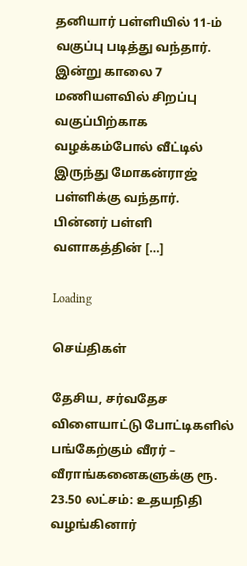தனியார் பள்ளியில் 11-ம் வகுப்பு படித்து வந்தார். இன்று காலை 7 மணியளவில் சிறப்பு வகுப்பிற்காக வழக்கம்போல் வீட்டில் இருந்து மோகன்ராஜ் பள்ளிக்கு வந்தார். பின்னர் பள்ளி வளாகத்தின் […]

Loading

செய்திகள்

தேசிய, சர்வதேச விளையாட்டு போட்டிகளில் பங்கேற்கும் வீரர் – வீராங்கனைகளுக்கு ரூ. 23.50 லட்சம்: உதயநிதி வழங்கினார்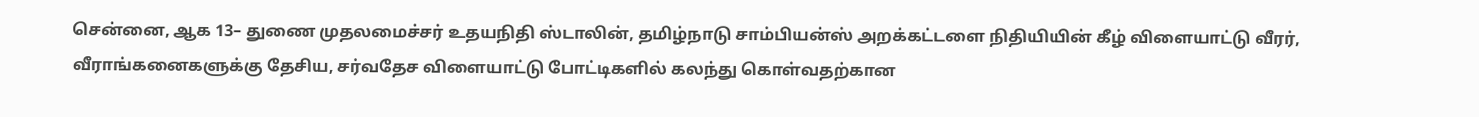சென்னை, ஆக 13– துணை முதலமைச்சர் உதயநிதி ஸ்டாலின், தமிழ்நாடு சாம்பியன்ஸ் அறக்கட்டளை நிதியியின் கீழ் விளையாட்டு வீரர், வீராங்கனைகளுக்கு தேசிய, சர்வதேச விளையாட்டு போட்டிகளில் கலந்து கொள்வதற்கான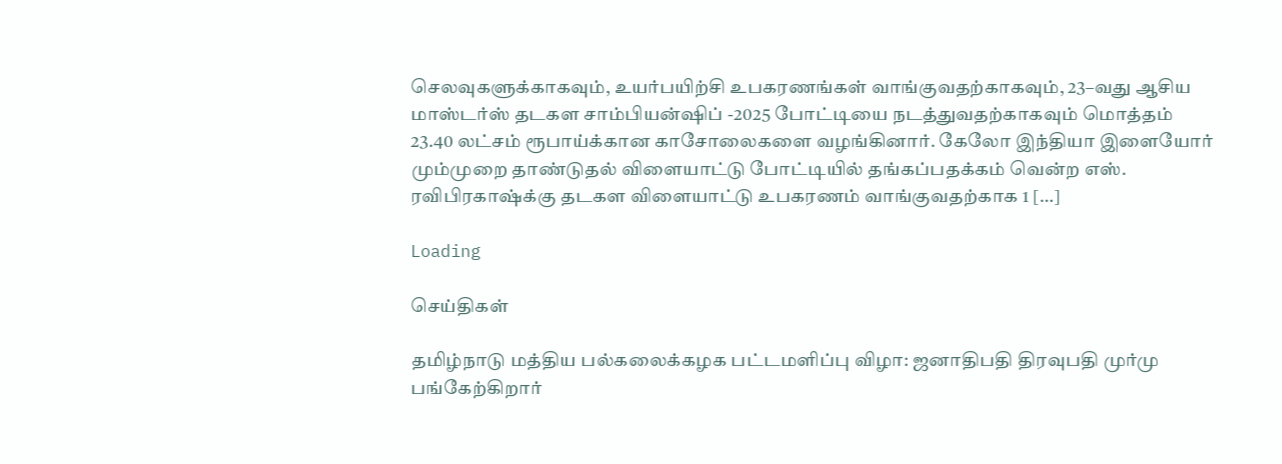செலவுகளுக்காகவும், உயர்பயிற்சி உபகரணங்கள் வாங்குவதற்காகவும், 23–வது ஆசிய மாஸ்டர்ஸ் தடகள சாம்பியன்ஷிப் -2025 போட்டியை நடத்துவதற்காகவும் மொத்தம் 23.40 லட்சம் ரூபாய்க்கான காசோலைகளை வழங்கினார். கேலோ இந்தியா இளையோர் மும்முறை தாண்டுதல் விளையாட்டு போட்டியில் தங்கப்பதக்கம் வென்ற எஸ். ரவிபிரகாஷ்க்கு தடகள விளையாட்டு உபகரணம் வாங்குவதற்காக 1 […]

Loading

செய்திகள்

தமிழ்நாடு மத்திய பல்கலைக்கழக பட்டமளிப்பு விழா: ஜனாதிபதி திரவுபதி முர்மு பங்கேற்கிறார்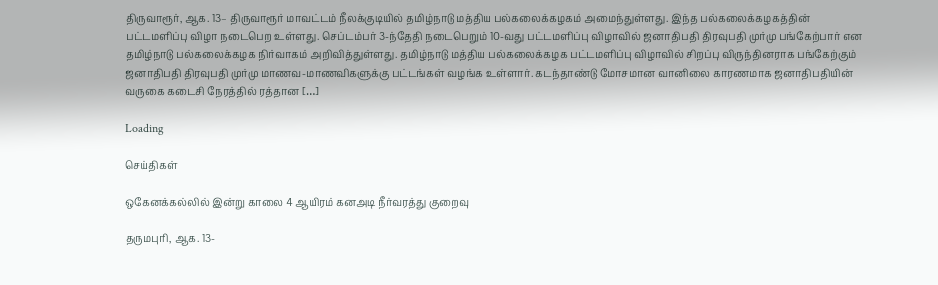திருவாரூர், ஆக. 13– திருவாரூர் மாவட்டம் நீலக்குடியில் தமிழ்நாடு மத்திய பல்கலைக்கழகம் அமைந்துள்ளது. இந்த பல்கலைக்கழகத்தின் பட்டமளிப்பு விழா நடைபெற உள்ளது. செப்டம்பர் 3-ந்தேதி நடைபெறும் 10-வது பட்டமளிப்பு விழாவில் ஜனாதிபதி திரவுபதி முர்மு பங்கேற்பார் என தமிழ்நாடு பல்கலைக்கழக நிர்வாகம் அறிவித்துள்ளது. தமிழ்நாடு மத்திய பல்கலைக்கழக பட்டமளிப்பு விழாவில் சிறப்பு விருந்தினராக பங்கேற்கும் ஜனாதிபதி திரவுபதி முர்மு மாணவ-மாணவிகளுக்கு பட்டங்கள் வழங்க உள்ளார். கடந்தாண்டு மோசமான வானிலை காரணமாக ஜனாதிபதியின் வருகை கடைசி நேரத்தில் ரத்தான […]

Loading

செய்திகள்

ஒகேனக்கல்லில் இன்று காலை 4 ஆயிரம் கனஅடி நீர்வரத்து குறைவு

தருமபுரி, ஆக. 13-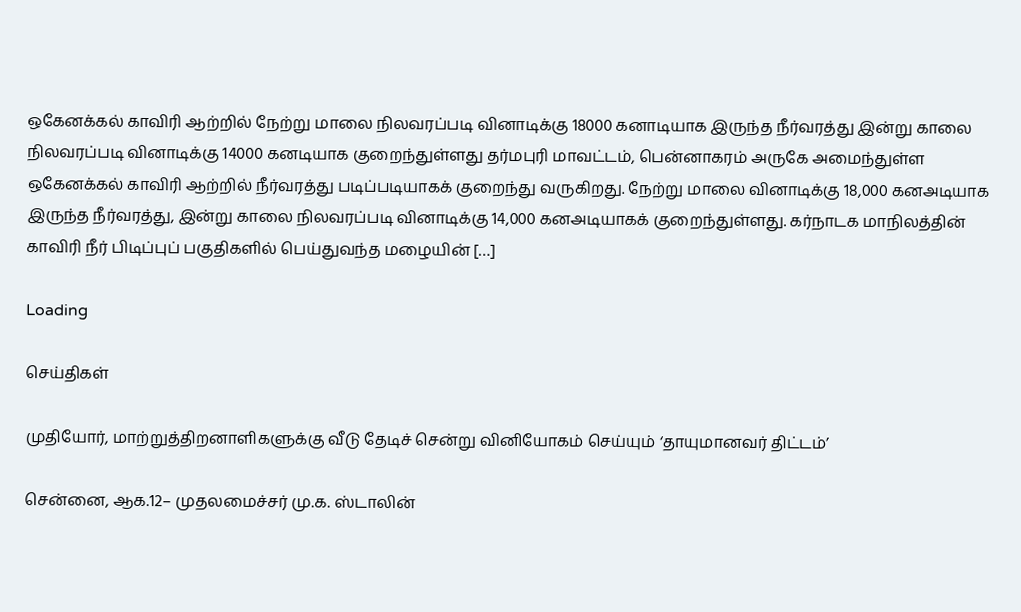ஒகேனக்கல் காவிரி ஆற்றில் நேற்று மாலை நிலவரப்படி வினாடிக்கு 18000 கனாடியாக இருந்த நீர்வரத்து இன்று காலை நிலவரப்படி வினாடிக்கு 14000 கனடியாக குறைந்துள்ளது தர்மபுரி மாவட்டம், பென்னாகரம் அருகே அமைந்துள்ள ஒகேனக்கல் காவிரி ஆற்றில் நீர்வரத்து படிப்படியாகக் குறைந்து வருகிறது. நேற்று மாலை வினாடிக்கு 18,000 கனஅடியாக இருந்த நீர்வரத்து, இன்று காலை நிலவரப்படி வினாடிக்கு 14,000 கனஅடியாகக் குறைந்துள்ளது. கர்நாடக மாநிலத்தின் காவிரி நீர் பிடிப்புப் பகுதிகளில் பெய்துவந்த மழையின் […]

Loading

செய்திகள்

முதியோர், மாற்றுத்திறனாளிகளுக்கு வீடு தேடிச் சென்று வினியோகம் செய்யும் ‘தாயுமானவர் திட்டம்’

சென்னை, ஆக.12– முதலமைச்சர் மு.க. ஸ்டாலின்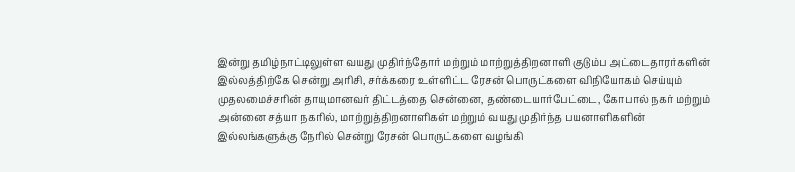இன்று தமிழ்நாட்டிலுள்ள வயது முதிர்ந்தோர் மற்றும் மாற்றுத்திறனாளி குடும்ப அட்டைதாரர்களின் இல்லத்திற்கே சென்று அரிசி, சர்க்கரை உள்ளிட்ட ரேசன் பொருட்களை விநியோகம் செய்யும் முதலமைச்சரின் தாயுமானவர் திட்டத்தை சென்னை, தண்டையார்பேட்டை, கோபால் நகர் மற்றும் அன்னை சத்யா நகரில், மாற்றுத்திறனாளிகள் மற்றும் வயது முதிர்ந்த பயனாளிகளின் இல்லங்களுக்கு நேரில் சென்று ரேசன் பொருட்களை வழங்கி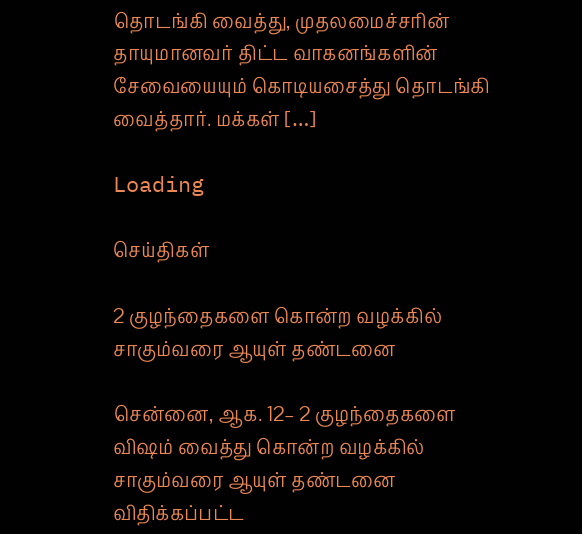தொடங்கி வைத்து, முதலமைச்சரின் தாயுமானவர் திட்ட வாகனங்களின் சேவையையும் கொடியசைத்து தொடங்கி வைத்தார். மக்கள் […]

Loading

செய்திகள்

2 குழந்தைகளை கொன்ற வழக்கில் சாகும்வரை ஆயுள் தண்டனை

சென்னை, ஆக. 12– 2 குழந்தைகளை விஷம் வைத்து கொன்ற வழக்கில் சாகும்வரை ஆயுள் தண்டனை விதிக்கப்பட்ட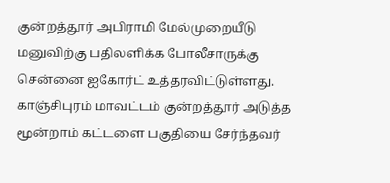குன்றத்தூர் அபிராமி மேல்முறையீடு மனுவிற்கு பதிலளிக்க போலீசாருக்கு சென்னை ஐகோர்ட் உத்தரவிட்டுள்ளது. காஞ்சிபுரம் மாவட்டம் குன்றத்தூர் அடுத்த மூன்றாம் கட்டளை பகுதியை சேர்ந்தவர்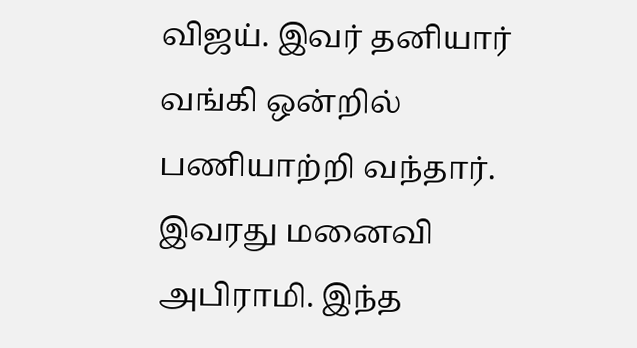விஜய். இவர் தனியார் வங்கி ஒன்றில் பணியாற்றி வந்தார். இவரது மனைவி அபிராமி. இந்த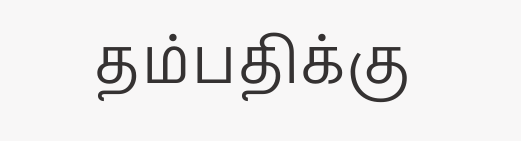தம்பதிக்கு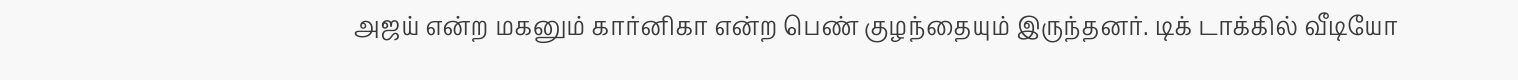அஜய் என்ற மகனும் கார்னிகா என்ற பெண் குழந்தையும் இருந்தனர். டிக் டாக்கில் வீடியோ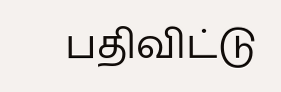பதிவிட்டு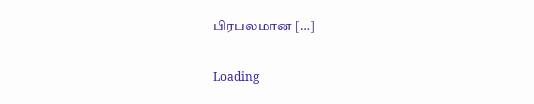பிரபலமான […]

Loading